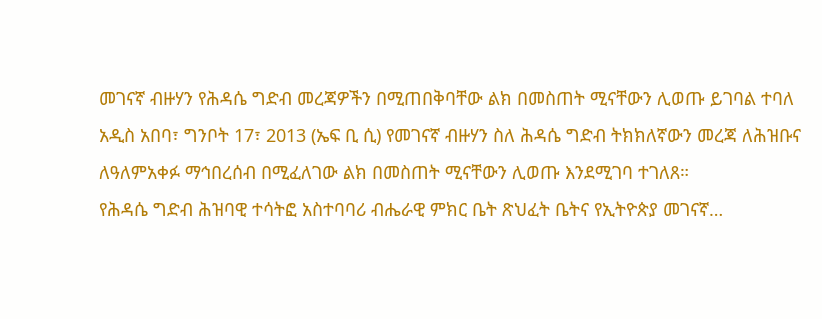መገናኛ ብዙሃን የሕዳሴ ግድብ መረጃዎችን በሚጠበቅባቸው ልክ በመስጠት ሚናቸውን ሊወጡ ይገባል ተባለ
አዲስ አበባ፣ ግንቦት 17፣ 2013 (ኤፍ ቢ ሲ) የመገናኛ ብዙሃን ስለ ሕዳሴ ግድብ ትክክለኛውን መረጃ ለሕዝቡና ለዓለምአቀፉ ማኅበረሰብ በሚፈለገው ልክ በመስጠት ሚናቸውን ሊወጡ እንደሚገባ ተገለጸ።
የሕዳሴ ግድብ ሕዝባዊ ተሳትፎ አስተባባሪ ብሔራዊ ምክር ቤት ጽህፈት ቤትና የኢትዮጵያ መገናኛ…